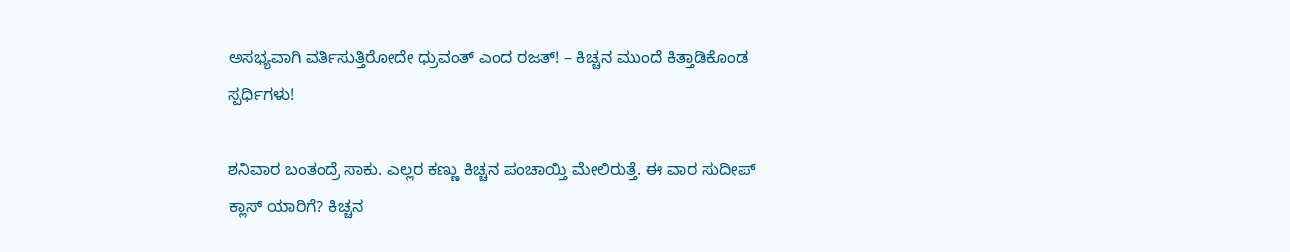ಅಸಭ್ಯವಾಗಿ ವರ್ತಿಸುತ್ತಿರೋದೇ ಧ್ರುವಂತ್ ಎಂದ ರಜತ್! – ಕಿಚ್ಚನ ಮುಂದೆ ಕಿತ್ತಾಡಿಕೊಂಡ ಸ್ಪರ್ಧಿಗಳು!

ಶನಿವಾರ ಬಂತಂದ್ರೆ ಸಾಕು. ಎಲ್ಲರ ಕಣ್ಣು ಕಿಚ್ಚನ ಪಂಚಾಯ್ತಿ ಮೇಲಿರುತ್ತೆ. ಈ ವಾರ ಸುದೀಪ್ ಕ್ಲಾಸ್ ಯಾರಿಗೆ? ಕಿಚ್ಚನ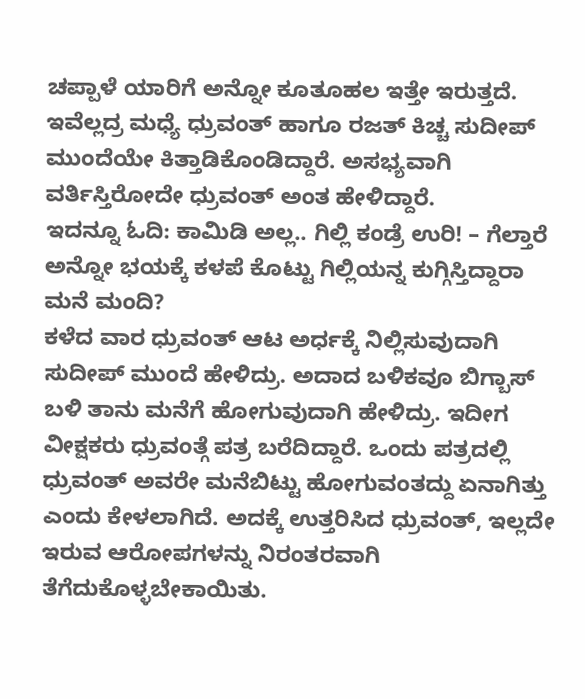ಚಪ್ಪಾಳೆ ಯಾರಿಗೆ ಅನ್ನೋ ಕೂತೂಹಲ ಇತ್ತೇ ಇರುತ್ತದೆ. ಇವೆಲ್ಲದ್ರ ಮಧ್ಯೆ ಧ್ರುವಂತ್ ಹಾಗೂ ರಜತ್ ಕಿಚ್ಚ ಸುದೀಪ್ ಮುಂದೆಯೇ ಕಿತ್ತಾಡಿಕೊಂಡಿದ್ದಾರೆ. ಅಸಭ್ಯವಾಗಿ ವರ್ತಿಸ್ತಿರೋದೇ ಧ್ರುವಂತ್ ಅಂತ ಹೇಳಿದ್ದಾರೆ.
ಇದನ್ನೂ ಓದಿ: ಕಾಮಿಡಿ ಅಲ್ಲ.. ಗಿಲ್ಲಿ ಕಂಡ್ರೆ ಉರಿ! – ಗೆಲ್ತಾರೆ ಅನ್ನೋ ಭಯಕ್ಕೆ ಕಳಪೆ ಕೊಟ್ಟು ಗಿಲ್ಲಿಯನ್ನ ಕುಗ್ಗಿಸ್ತಿದ್ದಾರಾ ಮನೆ ಮಂದಿ?
ಕಳೆದ ವಾರ ಧ್ರುವಂತ್ ಆಟ ಅರ್ಧಕ್ಕೆ ನಿಲ್ಲಿಸುವುದಾಗಿ ಸುದೀಪ್ ಮುಂದೆ ಹೇಳಿದ್ರು. ಅದಾದ ಬಳಿಕವೂ ಬಿಗ್ಬಾಸ್ ಬಳಿ ತಾನು ಮನೆಗೆ ಹೋಗುವುದಾಗಿ ಹೇಳಿದ್ರು. ಇದೀಗ ವೀಕ್ಷಕರು ಧ್ರುವಂತ್ಗೆ ಪತ್ರ ಬರೆದಿದ್ದಾರೆ. ಒಂದು ಪತ್ರದಲ್ಲಿ ಧ್ರುವಂತ್ ಅವರೇ ಮನೆಬಿಟ್ಟು ಹೋಗುವಂತದ್ದು ಏನಾಗಿತ್ತು ಎಂದು ಕೇಳಲಾಗಿದೆ. ಅದಕ್ಕೆ ಉತ್ತರಿಸಿದ ಧ್ರುವಂತ್, ಇಲ್ಲದೇ ಇರುವ ಆರೋಪಗಳನ್ನು ನಿರಂತರವಾಗಿ ತೆಗೆದುಕೊಳ್ಳಬೇಕಾಯಿತು.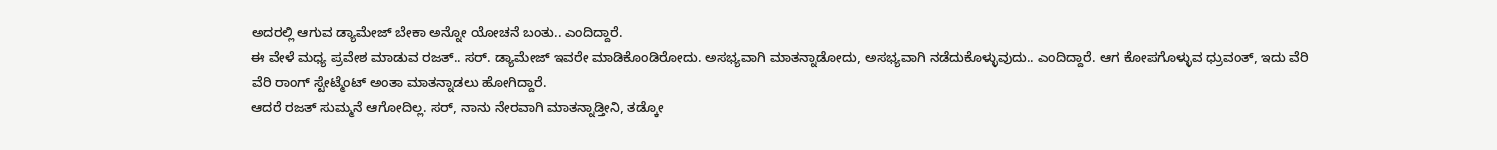ಅದರಲ್ಲಿ ಆಗುವ ಡ್ಯಾಮೇಜ್ ಬೇಕಾ ಅನ್ನೋ ಯೋಚನೆ ಬಂತು.. ಎಂದಿದ್ದಾರೆ.
ಈ ವೇಳೆ ಮಧ್ಯ ಪ್ರವೇಶ ಮಾಡುವ ರಜತ್.. ಸರ್. ಡ್ಯಾಮೇಜ್ ಇವರೇ ಮಾಡಿಕೊಂಡಿರೋದು. ಅಸಭ್ಯವಾಗಿ ಮಾತನ್ನಾಡೋದು, ಅಸಭ್ಯವಾಗಿ ನಡೆದುಕೊಳ್ಳುವುದು.. ಎಂದಿದ್ದಾರೆ. ಆಗ ಕೋಪಗೊಳ್ಳುವ ಧ್ರುವಂತ್, ಇದು ವೆರಿ ವೆರಿ ರಾಂಗ್ ಸ್ಟೇಟ್ಮೆಂಟ್ ಅಂತಾ ಮಾತನ್ನಾಡಲು ಹೋಗಿದ್ದಾರೆ.
ಆದರೆ ರಜತ್ ಸುಮ್ಮನೆ ಆಗೋದಿಲ್ಲ. ಸರ್, ನಾನು ನೇರವಾಗಿ ಮಾತನ್ನಾಡ್ತೀನಿ, ತಡ್ಕೋ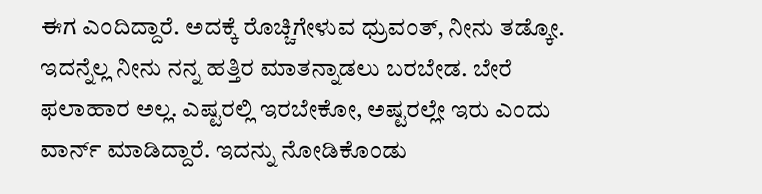ಈಗ ಎಂದಿದ್ದಾರೆ. ಅದಕ್ಕೆ ರೊಚ್ಚಿಗೇಳುವ ಧ್ರುವಂತ್, ನೀನು ತಡ್ಕೋ. ಇದನ್ನೆಲ್ಲ ನೀನು ನನ್ನ ಹತ್ತಿರ ಮಾತನ್ನಾಡಲು ಬರಬೇಡ. ಬೇರೆ ಫಲಾಹಾರ ಅಲ್ಲ. ಎಷ್ಟರಲ್ಲಿ ಇರಬೇಕೋ, ಅಷ್ಟರಲ್ಲೇ ಇರು ಎಂದು ವಾರ್ನ್ ಮಾಡಿದ್ದಾರೆ. ಇದನ್ನು ನೋಡಿಕೊಂಡು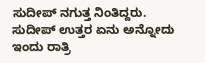ಸುದೀಪ್ ನಗುತ್ತ ನಿಂತಿದ್ದರು. ಸುದೀಪ್ ಉತ್ತರ ಏನು ಅನ್ನೋದು ಇಂದು ರಾತ್ರಿ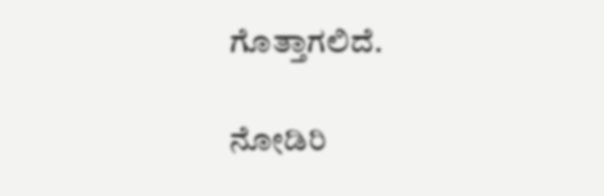ಗೊತ್ತಾಗಲಿದೆ.

ನೋಡಿರಿ